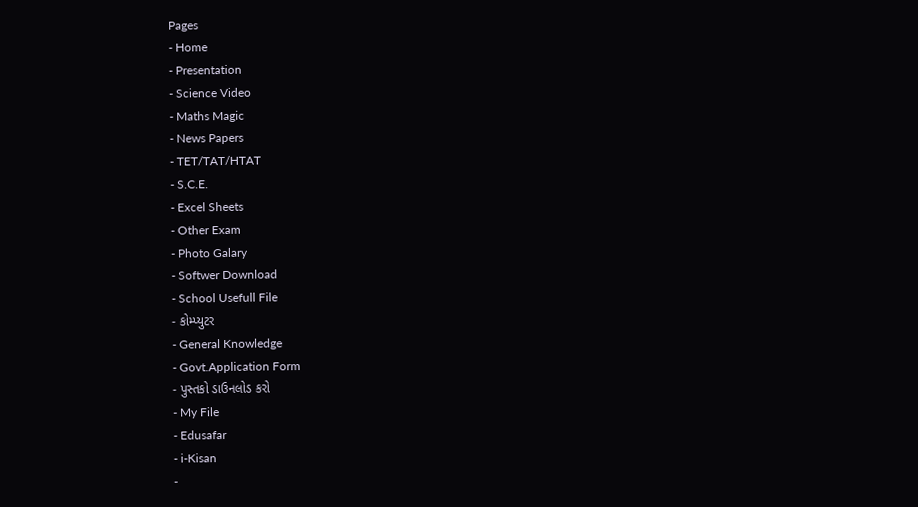Pages
- Home
- Presentation
- Science Video
- Maths Magic
- News Papers
- TET/TAT/HTAT
- S.C.E.
- Excel Sheets
- Other Exam
- Photo Galary
- Softwer Download
- School Usefull File
- કોમ્પ્યુટર
- General Knowledge
- Govt.Application Form
- પુસ્તકો ડાઉનલોડ કરો
- My File
- Edusafar
- i-Kisan
-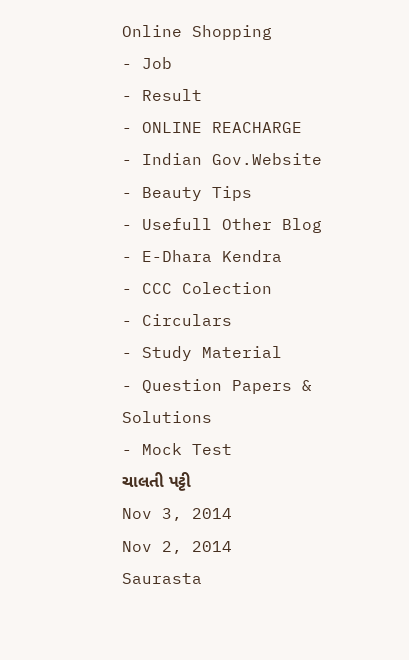Online Shopping
- Job
- Result
- ONLINE REACHARGE
- Indian Gov.Website
- Beauty Tips
- Usefull Other Blog
- E-Dhara Kendra
- CCC Colection
- Circulars
- Study Material
- Question Papers & Solutions
- Mock Test
ચાલતી પટ્ટી
Nov 3, 2014
Nov 2, 2014
Saurasta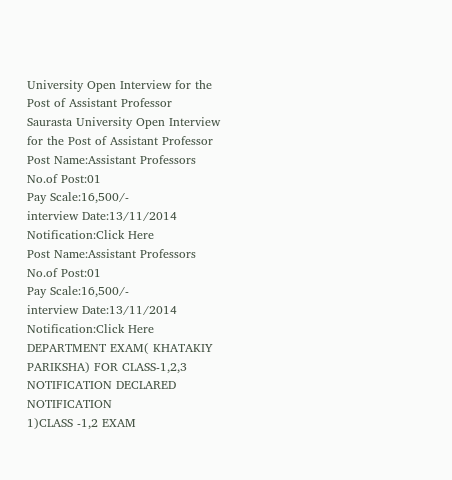University Open Interview for the Post of Assistant Professor
Saurasta University Open Interview for the Post of Assistant Professor
Post Name:Assistant Professors
No.of Post:01
Pay Scale:16,500/-
interview Date:13/11/2014
Notification:Click Here
Post Name:Assistant Professors
No.of Post:01
Pay Scale:16,500/-
interview Date:13/11/2014
Notification:Click Here
DEPARTMENT EXAM( KHATAKIY PARIKSHA) FOR CLASS-1,2,3 NOTIFICATION DECLARED
NOTIFICATION
1)CLASS -1,2 EXAM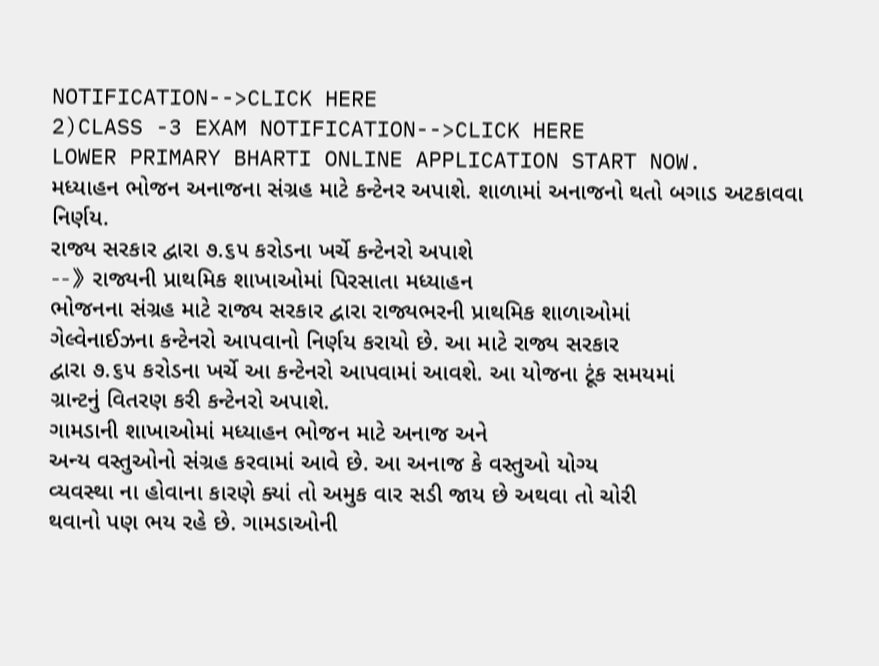NOTIFICATION-->CLICK HERE
2)CLASS -3 EXAM NOTIFICATION-->CLICK HERE
LOWER PRIMARY BHARTI ONLINE APPLICATION START NOW.
મધ્યાહન ભોજન અનાજના સંગ્રહ માટે કન્ટેનર અપાશે. શાળામાં અનાજનો થતો બગાડ અટકાવવા નિર્ણય.
રાજ્ય સરકાર દ્વારા ૭.૬૫ કરોડના ખર્ચે કન્ટેનરો અપાશે
--》રાજ્યની પ્રાથમિક શાખાઓમાં પિરસાતા મધ્યાહન
ભોજનના સંગ્રહ માટે રાજ્ય સરકાર દ્વારા રાજ્યભરની પ્રાથમિક શાળાઓમાં
ગેલ્વેનાઈઝના કન્ટેનરો આપવાનો નિર્ણય કરાયો છે. આ માટે રાજ્ય સરકાર
દ્વારા ૭.૬૫ કરોડના ખર્ચે આ કન્ટેનરો આપવામાં આવશે. આ યોજના ટૂંક સમયમાં
ગ્રાન્ટનું વિતરણ કરી કન્ટેનરો અપાશે.
ગામડાની શાખાઓમાં મધ્યાહન ભોજન માટે અનાજ અને
અન્ય વસ્તુઓનો સંગ્રહ કરવામાં આવે છે. આ અનાજ કે વસ્તુઓ યોગ્ય
વ્યવસ્થા ના હોવાના કારણે ક્યાં તો અમુક વાર સડી જાય છે અથવા તો ચોરી
થવાનો પણ ભય રહે છે. ગામડાઓની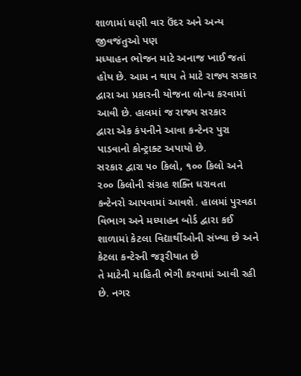શાળામાં ધણી વાર ઉંદર અને અન્ય જીવજંતુઓ પણ
મધ્યાહન ભોજન માટે અનાજ ખાઈ જતાં હોય છે. આમ ન થાય તે માટે રાજ્ય સરકાર
દ્વારા આ પ્રકારની યોજના લોન્ચ કરવામાં આવી છે. હાલમાં જ રાજ્ય સરકાર
દ્વારા એક કંપનીને આવા કન્ટેનર પુરા પાડવાનો કોન્ટ્રાક્ટ અપાયો છે.
સરકાર દ્વારા ૫૦ કિલો, ૧૦૦ કિલો અને ૨૦૦ કિલોની સંગ્રહ શક્તિ ધરાવતા
કન્ટેનરો આપવામાં આવશે. હાલમાં પુરવઠા વિભાગ અને મધ્યાહન બોર્ડ દ્વારા કઈ
શાળામાં કેટલા વિદ્યાર્થીઓની સંખ્યા છે અને કેટલા કન્ટેરની જરૂરીયાત છે
તે માટેની માહિતી ભેગી કરવામાં આવી રહી છે. નગર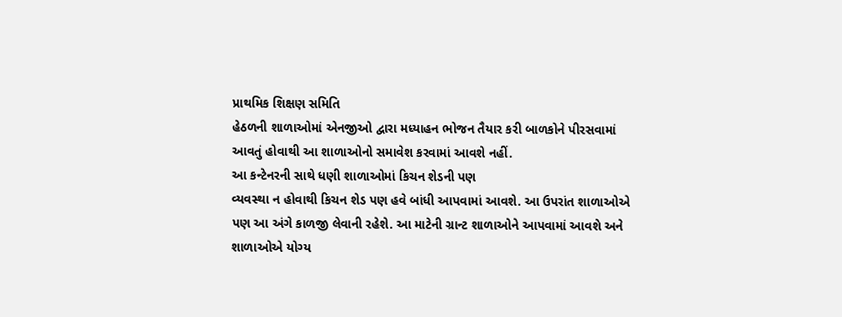પ્રાથમિક શિક્ષણ સમિતિ
હેઠળની શાળાઓમાં એનજીઓ દ્વારા મધ્યાહન ભોજન તૈયાર કરી બાળકોને પીરસવામાં
આવતું હોવાથી આ શાળાઓનો સમાવેશ કરવામાં આવશે નહીં.
આ કન્ટેનરની સાથે ધણી શાળાઓમાં કિચન શેડની પણ
વ્યવસ્થા ન હોવાથી કિચન શેડ પણ હવે બાંધી આપવામાં આવશે. આ ઉપરાંત શાળાઓએ
પણ આ અંગે કાળજી લેવાની રહેશે. આ માટેની ગ્રાન્ટ શાળાઓને આપવામાં આવશે અને
શાળાઓએ યોગ્ય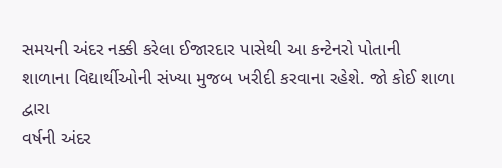સમયની અંદર નક્કી કરેલા ઈજારદાર પાસેથી આ કન્ટેનરો પોતાની
શાળાના વિદ્યાર્થીઓની સંખ્યા મુજબ ખરીદી કરવાના રહેશે. જો કોઈ શાળા દ્વારા
વર્ષની અંદર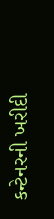કન્ટેનરની ખરીદી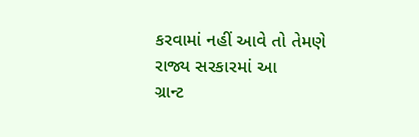કરવામાં નહીં આવે તો તેમણે રાજ્ય સરકારમાં આ
ગ્રાન્ટ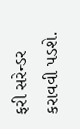ફરી સરેન્ડર કરાવવી પડશે.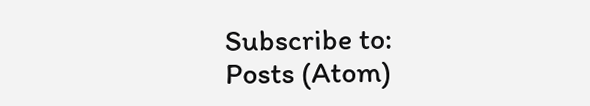Subscribe to:
Posts (Atom)